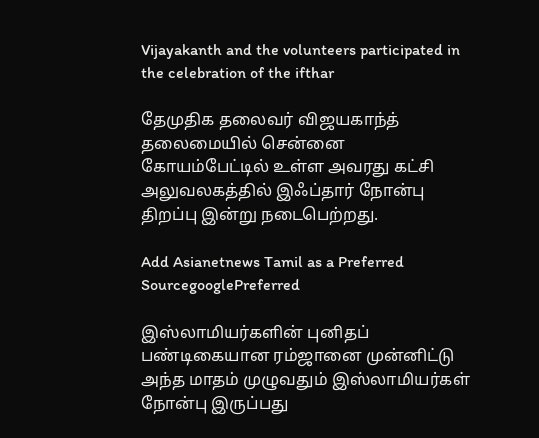Vijayakanth and the volunteers participated in the celebration of the ifthar

தேமுதிக தலைவர் விஜயகாந்த் தலைமையில் சென்னை கோயம்பேட்டில் உள்ள அவரது கட்சி அலுவலகத்தில் இஃப்தார் நோன்பு திறப்பு இன்று நடைபெற்றது.

Add Asianetnews Tamil as a Preferred SourcegooglePreferred

இஸ்லாமியர்களின் புனிதப் பண்டிகையான ரம்ஜானை முன்னிட்டு அந்த மாதம் முழுவதும் இஸ்லாமியர்கள் நோன்பு இருப்பது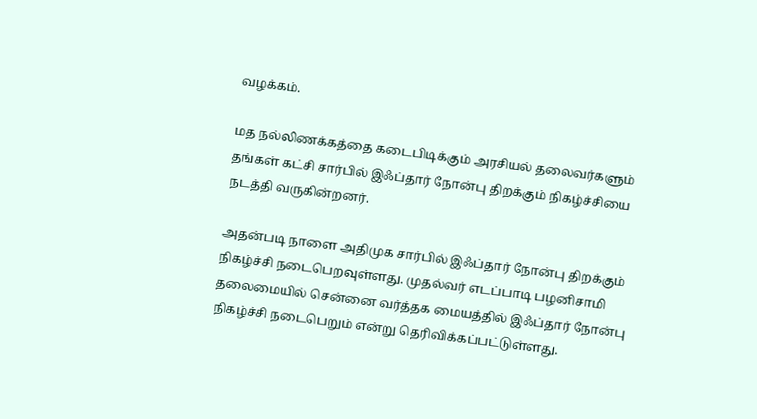வழக்கம்.

மத நல்லிணக்கத்தை கடைபிடிக்கும் அரசியல் தலைவர்களும் தங்கள் கட்சி சார்பில் இஃப்தார் நோன்பு திறக்கும் நிகழ்ச்சியை நடத்தி வருகின்றனர்.

அதன்படி நாளை அதிமுக சார்பில் இஃப்தார் நோன்பு திறக்கும் நிகழ்ச்சி நடைபெறவுள்ளது. முதல்வர் எடப்பாடி பழனிசாமி தலைமையில் சென்னை வர்த்தக மையத்தில் இஃப்தார் நோன்பு நிகழ்ச்சி நடைபெறும் என்று தெரிவிக்கப்பட்டுள்ளது.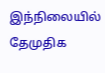இந்நிலையில் தேமுதிக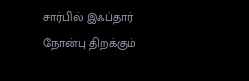சார்பில் இஃப்தார் நோன்பு திறக்கும்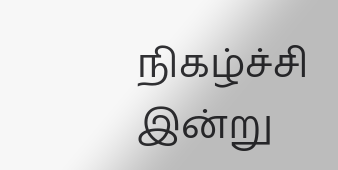நிகழ்ச்சி இன்று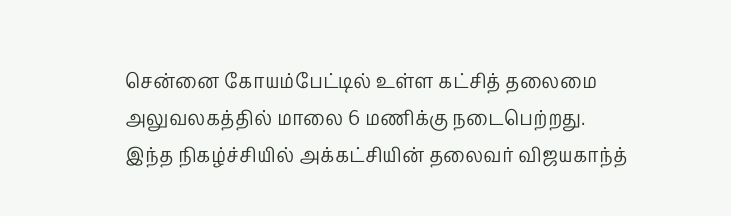சென்னை கோயம்பேட்டில் உள்ள கட்சித் தலைமை அலுவலகத்தில் மாலை 6 மணிக்கு நடைபெற்றது. இந்த நிகழ்ச்சியில் அக்கட்சியின் தலைவர் விஜயகாந்த்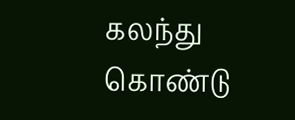கலந்து கொண்டு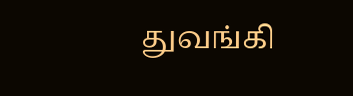துவங்கி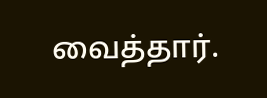வைத்தார்.